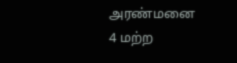அரண்மனை 4 மற்ற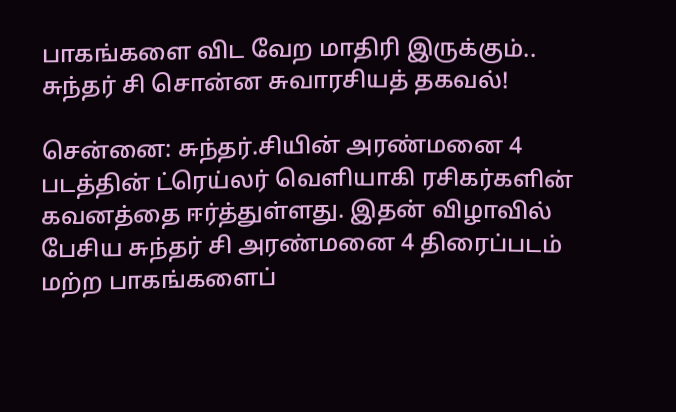பாகங்களை விட வேற மாதிரி இருக்கும்.. சுந்தர் சி சொன்ன சுவாரசியத் தகவல்!

சென்னை: சுந்தர்.சியின் அரண்மனை 4 படத்தின் ட்ரெய்லர் வெளியாகி ரசிகர்களின் கவனத்தை ஈர்த்துள்ளது. இதன் விழாவில் பேசிய சுந்தர் சி அரண்மனை 4 திரைப்படம் மற்ற பாகங்களைப்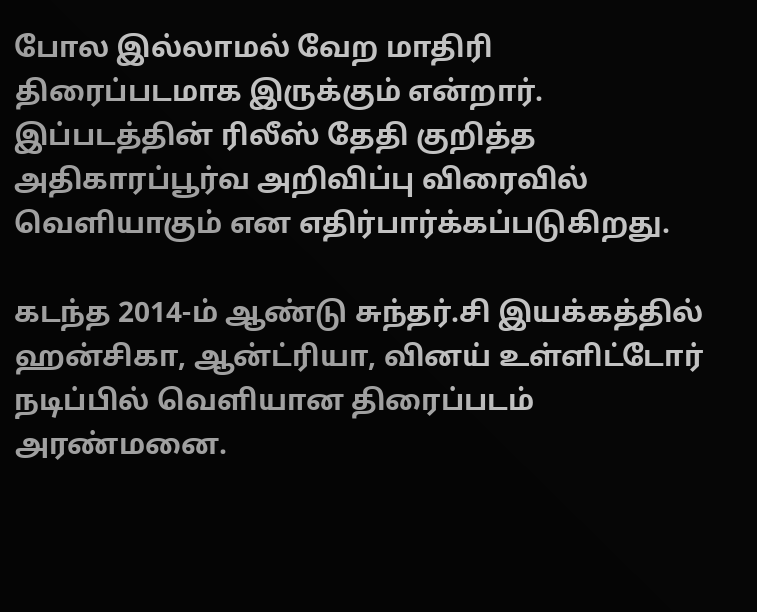போல இல்லாமல் வேற மாதிரி திரைப்படமாக இருக்கும் என்றார். இப்படத்தின் ரிலீஸ் தேதி குறித்த அதிகாரப்பூர்வ அறிவிப்பு விரைவில் வெளியாகும் என எதிர்பார்க்கப்படுகிறது.

கடந்த 2014-ம் ஆண்டு சுந்தர்.சி இயக்கத்தில் ஹன்சிகா, ஆன்ட்ரியா, வினய் உள்ளிட்டோர் நடிப்பில் வெளியான திரைப்படம் அரண்மனை.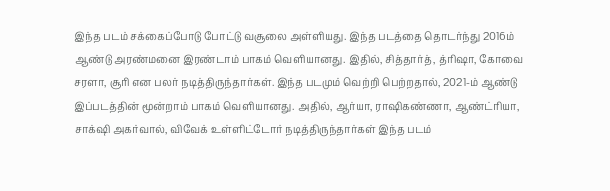இந்த படம் சக்கைப்போடு போட்டு வசூலை அள்ளியது. இந்த படத்தை தொடர்ந்து 2016ம் ஆண்டு அரண்மனை இரண்டாம் பாகம் வெளியானது. இதில், சித்தார்த், த்ரிஷா, கோவை சரளா, சூரி என பலர் நடித்திருந்தார்கள். இந்த படமும் வெற்றி பெற்றதால், 2021-ம் ஆண்டு இப்படத்தின் மூன்றாம் பாகம் வெளியானது. அதில், ஆர்யா, ராஷிகண்ணா, ஆண்ட்ரியா, சாக்‌ஷி அகர்வால், விவேக் உள்ளிட்டோர் நடித்திருந்தார்கள் இந்த படம்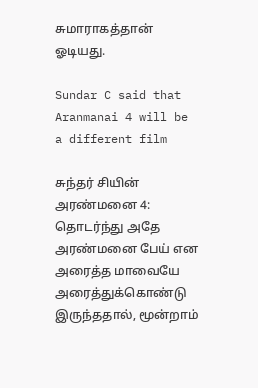சுமாராகத்தான் ஓடியது.

Sundar C said that Aranmanai 4 will be a different film

சுந்தர் சியின் அரண்மனை 4: தொடர்ந்து அதே அரண்மனை பேய் என அரைத்த மாவையே அரைத்துக்கொண்டு இருந்ததால், மூன்றாம்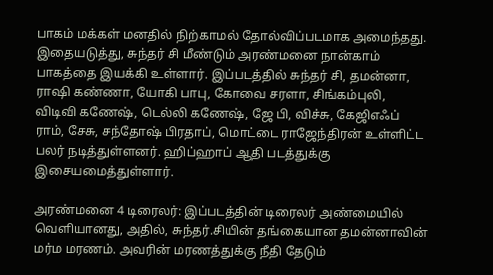பாகம் மக்கள் மனதில் நிற்காமல் தோல்விப்படமாக அமைந்தது. இதையடுத்து, சுந்தர் சி மீண்டும் அரண்மனை நான்காம் பாகத்தை இயக்கி உள்ளார். இப்படத்தில் சுந்தர் சி, தமன்னா, ராஷி கண்ணா, யோகி பாபு, கோவை சரளா, சிங்கம்புலி, விடிவி கணேஷ், டெல்லி கணேஷ், ஜே பி, விச்சு, கேஜிஎஃப் ராம், சேசு, சந்தோஷ் பிரதாப், மொட்டை ராஜேந்திரன் உள்ளிட்ட பலர் நடித்துள்ளனர். ஹிப்ஹாப் ஆதி படத்துக்கு இசையமைத்துள்ளார்.

அரண்மனை 4 டிரைலர்: இப்படத்தின் டிரைலர் அண்மையில் வெளியானது, அதில், சுந்தர்.சியின் தங்கையான தமன்னாவின் மர்ம மரணம். அவரின் மரணத்துக்கு நீதி தேடும்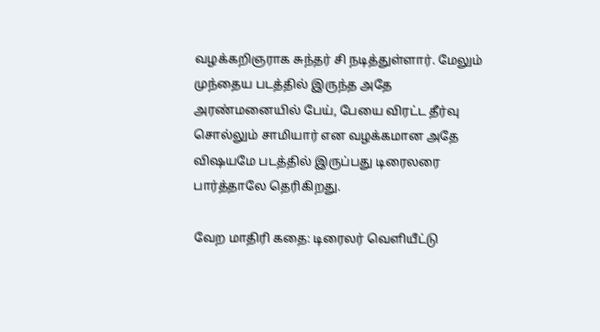வழக்கறிஞராக சுந்தர் சி நடித்துள்ளார். மேலும் முந்தைய படத்தில் இருந்த அதே அரண்மனையில் பேய், பேயை விரட்ட தீர்வு சொல்லும் சாமியார் என வழக்கமான அதே விஷயமே படத்தில் இருப்பது டிரைலரை பார்த்தாலே தெரிகிறது.

வேற மாதிரி கதை: டிரைலர் வெளியீட்டு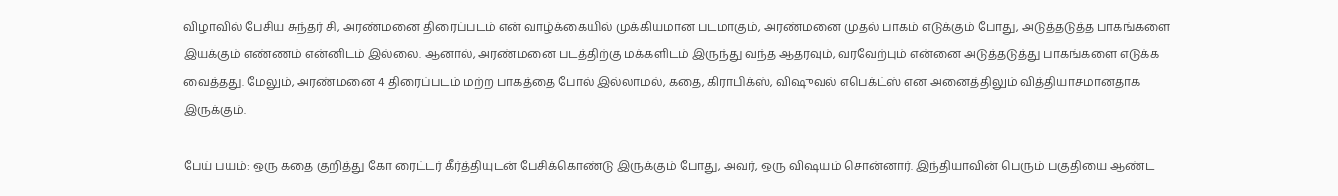விழாவில் பேசிய சுந்தர் சி, அரண்மனை திரைப்படம் என் வாழ்க்கையில் முக்கியமான படமாகும், அரண்மனை முதல் பாகம் எடுக்கும் போது, அடுத்தடுத்த பாகங்களை இயக்கும் எண்ணம் என்னிடம் இல்லை. ஆனால், அரண்மனை படத்திற்கு மக்களிடம் இருந்து வந்த ஆதரவும், வரவேற்பும் என்னை அடுத்தடுத்து பாகங்களை எடுக்க வைத்தது. மேலும், அரண்மனை 4 திரைப்படம் மற்ற பாகத்தை போல் இல்லாமல், கதை, கிராபிக்ஸ், விஷுவல் எபெக்ட்ஸ் என அனைத்திலும் வித்தியாசமானதாக இருக்கும்.

பேய் பயம்: ஒரு கதை குறித்து கோ ரைட்டர் கீர்த்தியுடன் பேசிக்கொண்டு இருக்கும் போது, அவர், ஒரு விஷயம் சொன்னார். இந்தியாவின் பெரும் பகுதியை ஆண்ட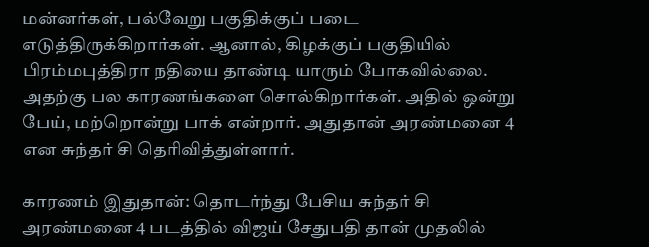மன்னர்கள், பல்வேறு பகுதிக்குப் படை எடுத்திருக்கிறார்கள். ஆனால், கிழக்குப் பகுதியில் பிரம்மபுத்திரா நதியை தாண்டி யாரும் போகவில்லை. அதற்கு பல காரணங்களை சொல்கிறார்கள். அதில் ஒன்று பேய், மற்றொன்று பாக் என்றார். அதுதான் அரண்மனை 4 என சுந்தர் சி தெரிவித்துள்ளார்.

காரணம் இதுதான்: தொடர்ந்து பேசிய சுந்தர் சி அரண்மனை 4 படத்தில் விஜய் சேதுபதி தான் முதலில்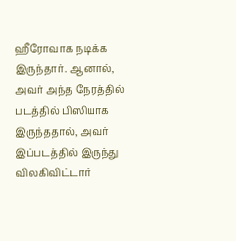ஹீரோவாக நடிக்க இருந்தார். ஆனால், அவர் அந்த நேரத்தில் படத்தில் பிஸியாக இருந்ததால், அவர் இப்படத்தில் இருந்து விலகிவிட்டார்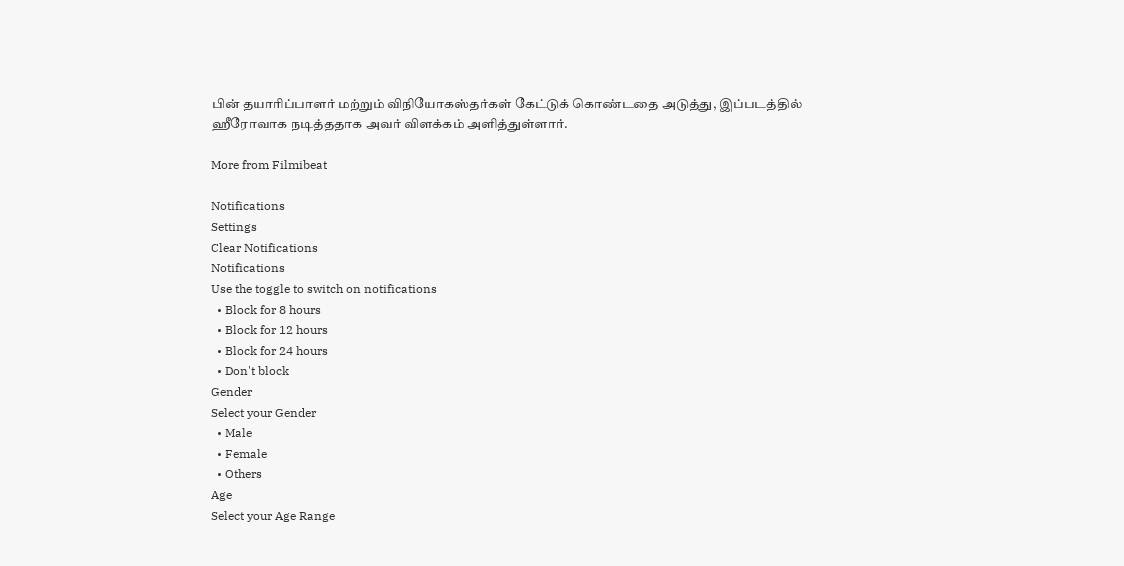பின் தயாரிப்பாளர் மற்றும் விநியோகஸ்தர்கள் கேட்டுக் கொண்டதை அடுத்து, இப்படத்தில் ஹீரோவாக நடித்ததாக அவர் விளக்கம் அளித்துள்ளார்.

More from Filmibeat

Notifications
Settings
Clear Notifications
Notifications
Use the toggle to switch on notifications
  • Block for 8 hours
  • Block for 12 hours
  • Block for 24 hours
  • Don't block
Gender
Select your Gender
  • Male
  • Female
  • Others
Age
Select your Age Range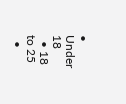• Under 18
  • 18 to 25
  •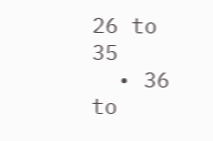26 to 35
  • 36 to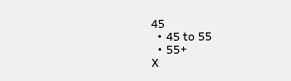45
  • 45 to 55
  • 55+
X